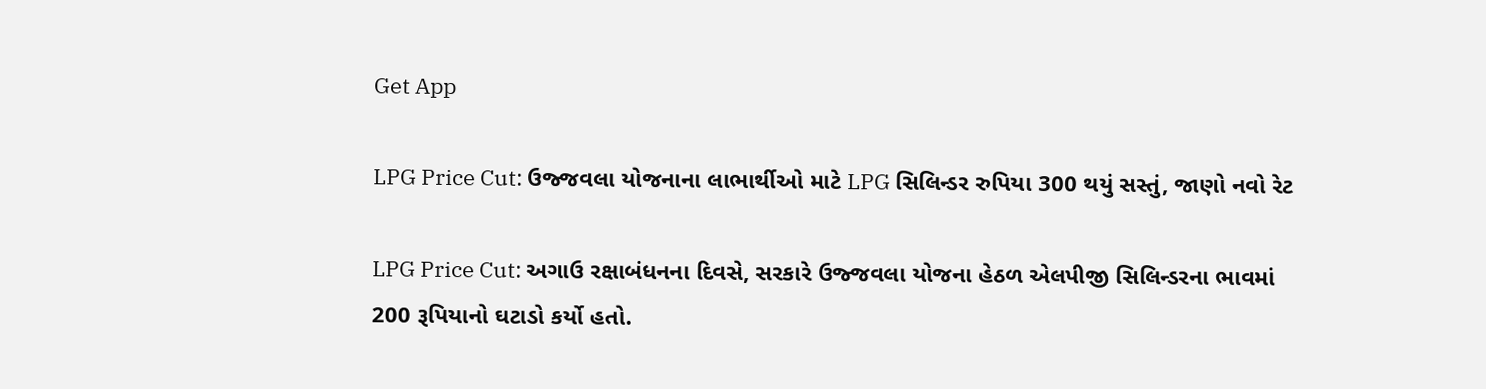Get App

LPG Price Cut: ઉજ્જવલા યોજનાના લાભાર્થીઓ માટે LPG સિલિન્ડર રુપિયા 300 થયું સસ્તું, જાણો નવો રેટ

LPG Price Cut: અગાઉ રક્ષાબંધનના દિવસે, સરકારે ઉજ્જવલા યોજના હેઠળ એલપીજી સિલિન્ડરના ભાવમાં 200 રૂપિયાનો ઘટાડો કર્યો હતો.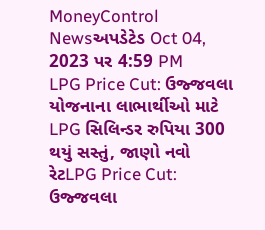MoneyControl Newsઅપડેટેડ Oct 04, 2023 પર 4:59 PM
LPG Price Cut: ઉજ્જવલા યોજનાના લાભાર્થીઓ માટે LPG સિલિન્ડર રુપિયા 300 થયું સસ્તું, જાણો નવો રેટLPG Price Cut: ઉજ્જવલા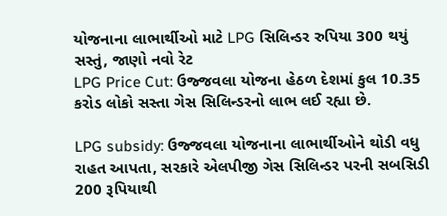યોજનાના લાભાર્થીઓ માટે LPG સિલિન્ડર રુપિયા 300 થયું સસ્તું, જાણો નવો રેટ
LPG Price Cut: ઉજ્જવલા યોજના હેઠળ દેશમાં કુલ 10.35 કરોડ લોકો સસ્તા ગેસ સિલિન્ડરનો લાભ લઈ રહ્યા છે.

LPG subsidy: ઉજ્જવલા યોજનાના લાભાર્થીઓને થોડી વધુ રાહત આપતા, સરકારે એલપીજી ગેસ સિલિન્ડર પરની સબસિડી 200 રૂપિયાથી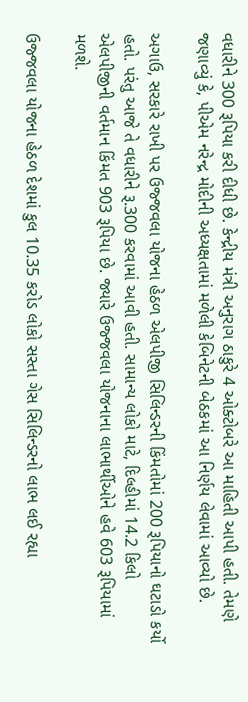વધારીને 300 રૂપિયા કરી દીધી છે. કેન્દ્રીય મંત્રી અનુરાગ ઠાકુરે 4 ઓક્ટોબરે આ માહિતી આપી હતી. તેમણે જણાવ્યું કે, પીએમ નરેન્દ્ર મોદીની અધ્યક્ષતામાં મળેલી કેબિનેટની બેઠકમાં આ નિર્ણય લેવામાં આવ્યો છે.

અગાઉ, સરકારે રાખી પર ઉજ્જવલા યોજના હેઠળ એલપીજી સિલિન્ડરની કિંમતોમાં 200 રૂપિયાનો ઘટાડો કર્યો હતો. પરંતુ આજે તે વધારીને રૂ.300 કરવામાં આવી હતી. સામાન્ય લોકો માટે, દિલ્હીમાં 14.2 કિલો એલપીજીની વર્તમાન કિંમત 903 રૂપિયા છે. જ્યારે ઉજ્જવલા યોજનાના લાભાર્થીઓને હવે 603 રૂપિયામાં મળશે.

ઉજ્જવલા યોજના હેઠળ દેશમાં કુલ 10.35 કરોડ લોકો સસ્તા ગેસ સિલિન્ડરનો લાભ લઈ રહ્યા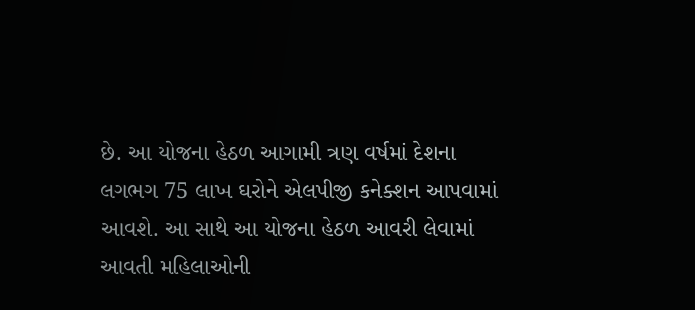છે. આ યોજના હેઠળ આગામી ત્રણ વર્ષમાં દેશના લગભગ 75 લાખ ઘરોને એલપીજી કનેક્શન આપવામાં આવશે. આ સાથે આ યોજના હેઠળ આવરી લેવામાં આવતી મહિલાઓની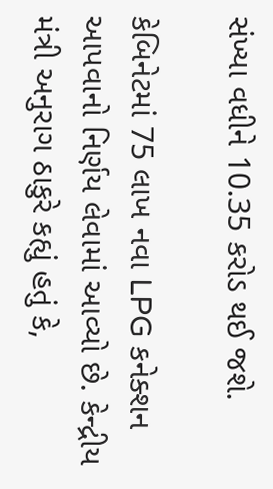સંખ્યા વધીને 10.35 કરોડ થઈ જશે.

કેબિનેટમાં 75 લાખ નવા LPG કનેક્શન આપવાનો નિર્ણય લેવામાં આવ્યો છે. કેન્દ્રીય મંત્રી અનુરાગ ઠાકુરે કહ્યું હતું કે,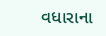વધારાના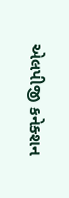એલપીજી કનેક્શન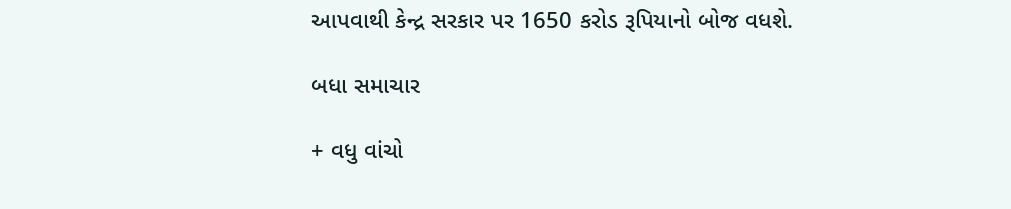આપવાથી કેન્દ્ર સરકાર પર 1650 કરોડ રૂપિયાનો બોજ વધશે.

બધા સમાચાર

+ વધુ વાંચો